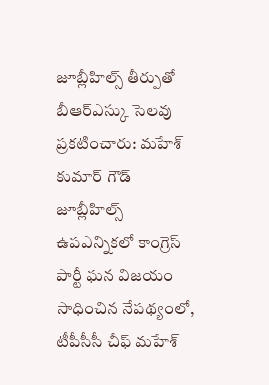జూబ్లీహిల్స్ తీర్పుతో బీఆర్ఎస్కు సెలవు ప్రకటించారు: మహేశ్ కుమార్ గౌడ్
జూబ్లీహిల్స్ ఉపఎన్నికలో కాంగ్రెస్ పార్టీ ఘన విజయం సాధించిన నేపథ్యంలో, టీపీసీసీ చీఫ్ మహేశ్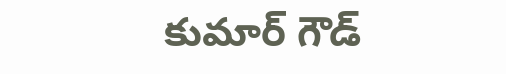కుమార్ గౌడ్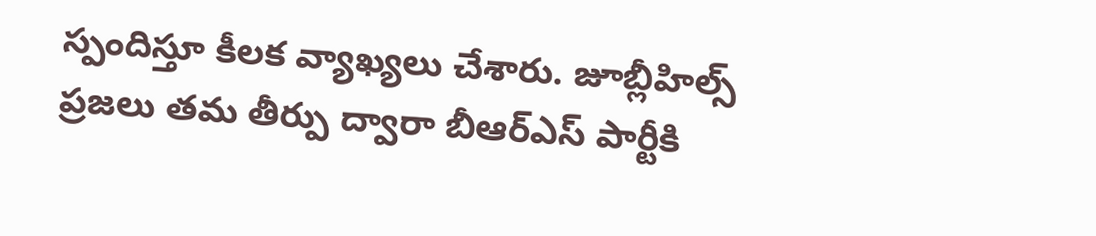స్పందిస్తూ కీలక వ్యాఖ్యలు చేశారు. జూబ్లీహిల్స్ ప్రజలు తమ తీర్పు ద్వారా బీఆర్ఎస్ పార్టీకి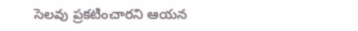సెలవు ప్రకటించారని ఆయన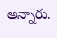అన్నారు.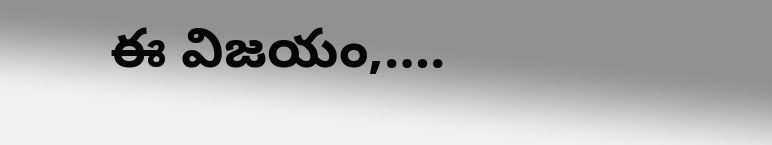ఈ విజయం,….